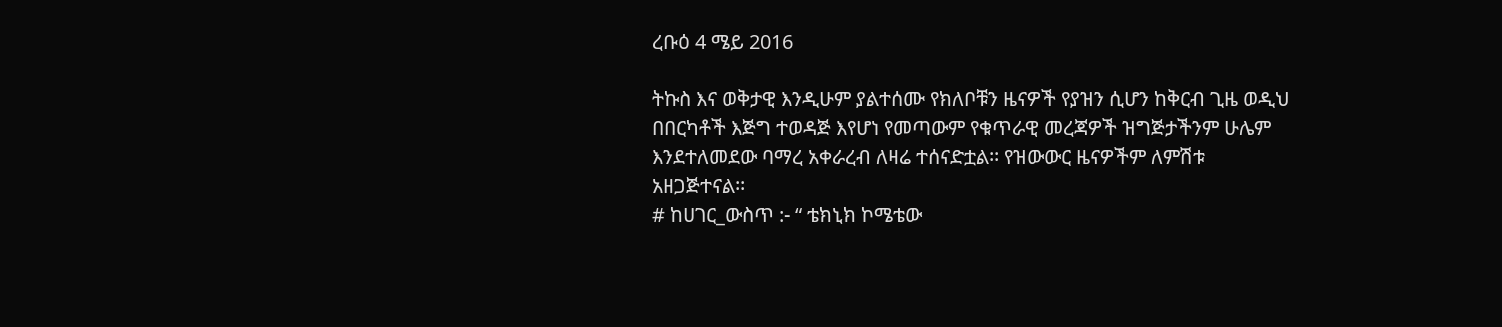ረቡዕ 4 ሜይ 2016

ትኩስ እና ወቅታዊ እንዲሁም ያልተሰሙ የክለቦቹን ዜናዎች የያዝን ሲሆን ከቅርብ ጊዜ ወዲህ በበርካቶች እጅግ ተወዳጅ እየሆነ የመጣውም የቁጥራዊ መረጃዎች ዝግጅታችንም ሁሌም እንደተለመደው ባማረ አቀራረብ ለዛሬ ተሰናድቷል፡፡ የዝውውር ዜናዎችም ለምሽቱ አዘጋጅተናል፡፡
# ከሀገር_ውስጥ :- “ ቴክኒክ ኮሜቴው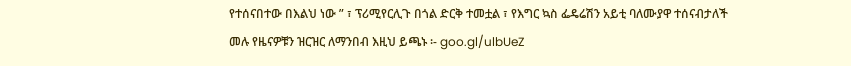የተሰናበተው በእልህ ነው ” ፣ ፕሪሚየርሊጉ በጎል ድርቅ ተመቷል ፣ የእግር ኳስ ፌዴሬሽን አይቲ ባለሙያዋ ተሰናብታለች
መሉ የዜናዎቹን ዝርዝር ለማንበብ እዚህ ይጫኑ ፡- goo.gl/ulbUeZ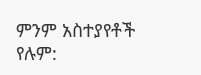ምንም አስተያየቶች የሉም: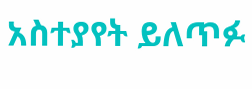አስተያየት ይለጥፉ